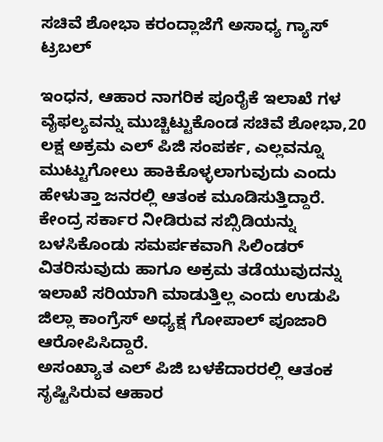ಸಚಿವೆ ಶೋಭಾ ಕರಂದ್ಲಾಜೆಗೆ ಅಸಾಧ್ಯ ಗ್ಯಾಸ್ ಟ್ರಬಲ್

ಇಂಧನ, ಆಹಾರ ನಾಗರಿಕ ಪೂರೈಕೆ ಇಲಾಖೆ ಗಳ ವೈಫಲ್ಯವನ್ನು ಮುಚ್ಚಿಟ್ಟುಕೊಂಡ ಸಚಿವೆ ಶೋಭಾ,20 ಲಕ್ಷ ಅಕ್ರಮ ಎಲ್ ಪಿಜಿ ಸಂಪರ್ಕ, ಎಲ್ಲವನ್ನೂ ಮುಟ್ಟುಗೋಲು ಹಾಕಿಕೊಳ್ಳಲಾಗುವುದು ಎಂದು ಹೇಳುತ್ತಾ ಜನರಲ್ಲಿ ಆತಂಕ ಮೂಡಿಸುತ್ತಿದ್ದಾರೆ.
ಕೇಂದ್ರ ಸರ್ಕಾರ ನೀಡಿರುವ ಸಬ್ಸಿಡಿಯನ್ನು ಬಳಸಿಕೊಂಡು ಸಮರ್ಪಕವಾಗಿ ಸಿಲಿಂಡರ್ ವಿತರಿಸುವುದು ಹಾಗೂ ಅಕ್ರಮ ತಡೆಯುವುದನ್ನು ಇಲಾಖೆ ಸರಿಯಾಗಿ ಮಾಡುತ್ತಿಲ್ಲ ಎಂದು ಉಡುಪಿ ಜಿಲ್ಲಾ ಕಾಂಗ್ರೆಸ್ ಅಧ್ಯಕ್ಷ ಗೋಪಾಲ್ ಪೂಜಾರಿ ಆರೋಪಿಸಿದ್ದಾರೆ.
ಅಸಂಖ್ಯಾತ ಎಲ್ ಪಿಜಿ ಬಳಕೆದಾರರಲ್ಲಿ ಆತಂಕ ಸೃಷ್ಟಿಸಿರುವ ಆಹಾರ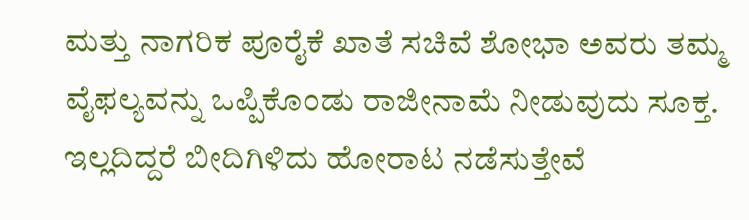ಮತ್ತು ನಾಗರಿಕ ಪೂರೈಕೆ ಖಾತೆ ಸಚಿವೆ ಶೋಭಾ ಅವರು ತಮ್ಮ ವೈಫಲ್ಯವನ್ನು ಒಪ್ಪಿಕೊಂಡು ರಾಜೀನಾಮೆ ನೀಡುವುದು ಸೂಕ್ತ. ಇಲ್ಲದಿದ್ದರೆ ಬೀದಿಗಿಳಿದು ಹೋರಾಟ ನಡೆಸುತ್ತೇವೆ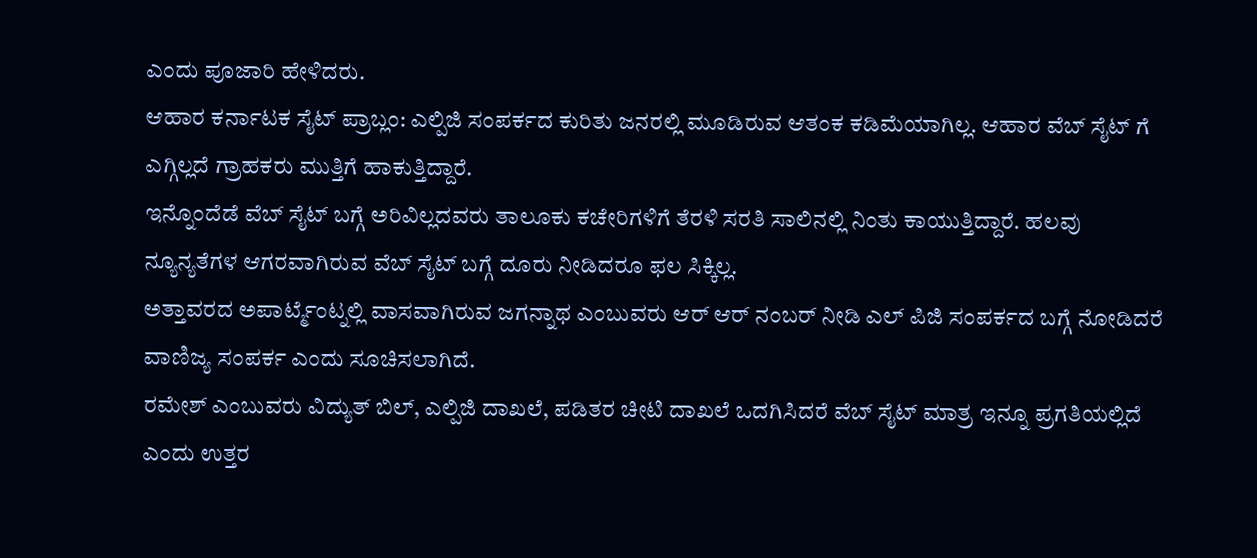ಎಂದು ಪೂಜಾರಿ ಹೇಳಿದರು.
ಆಹಾರ ಕರ್ನಾಟಕ ಸೈಟ್ ಪ್ರಾಬ್ಲಂ: ಎಲ್ಪಿಜಿ ಸಂಪರ್ಕದ ಕುರಿತು ಜನರಲ್ಲಿ ಮೂಡಿರುವ ಆತಂಕ ಕಡಿಮೆಯಾಗಿಲ್ಲ. ಆಹಾರ ವೆಬ್ ಸೈಟ್ ಗೆ ಎಗ್ಗಿಲ್ಲದೆ ಗ್ರಾಹಕರು ಮುತ್ತಿಗೆ ಹಾಕುತ್ತಿದ್ದಾರೆ.
ಇನ್ನೊಂದೆಡೆ ವೆಬ್ ಸೈಟ್ ಬಗ್ಗೆ ಅರಿವಿಲ್ಲದವರು ತಾಲೂಕು ಕಚೇರಿಗಳಿಗೆ ತೆರಳಿ ಸರತಿ ಸಾಲಿನಲ್ಲಿ ನಿಂತು ಕಾಯುತ್ತಿದ್ದಾರೆ. ಹಲವು ನ್ಯೂನ್ಯತೆಗಳ ಆಗರವಾಗಿರುವ ವೆಬ್ ಸೈಟ್ ಬಗ್ಗೆ ದೂರು ನೀಡಿದರೂ ಫಲ ಸಿಕ್ಕಿಲ್ಲ.
ಅತ್ತಾವರದ ಅಪಾರ್ಟ್ಮೆಂಟ್ನಲ್ಲಿ ವಾಸವಾಗಿರುವ ಜಗನ್ನಾಥ ಎಂಬುವರು ಆರ್ ಆರ್ ನಂಬರ್ ನೀಡಿ ಎಲ್ ಪಿಜಿ ಸಂಪರ್ಕದ ಬಗ್ಗೆ ನೋಡಿದರೆ ವಾಣಿಜ್ಯ ಸಂಪರ್ಕ ಎಂದು ಸೂಚಿಸಲಾಗಿದೆ.
ರಮೇಶ್ ಎಂಬುವರು ವಿದ್ಯುತ್ ಬಿಲ್, ಎಲ್ಪಿಜಿ ದಾಖಲೆ, ಪಡಿತರ ಚೀಟಿ ದಾಖಲೆ ಒದಗಿಸಿದರೆ ವೆಬ್ ಸೈಟ್ ಮಾತ್ರ ಇನ್ನೂ ಪ್ರಗತಿಯಲ್ಲಿದೆ ಎಂದು ಉತ್ತರ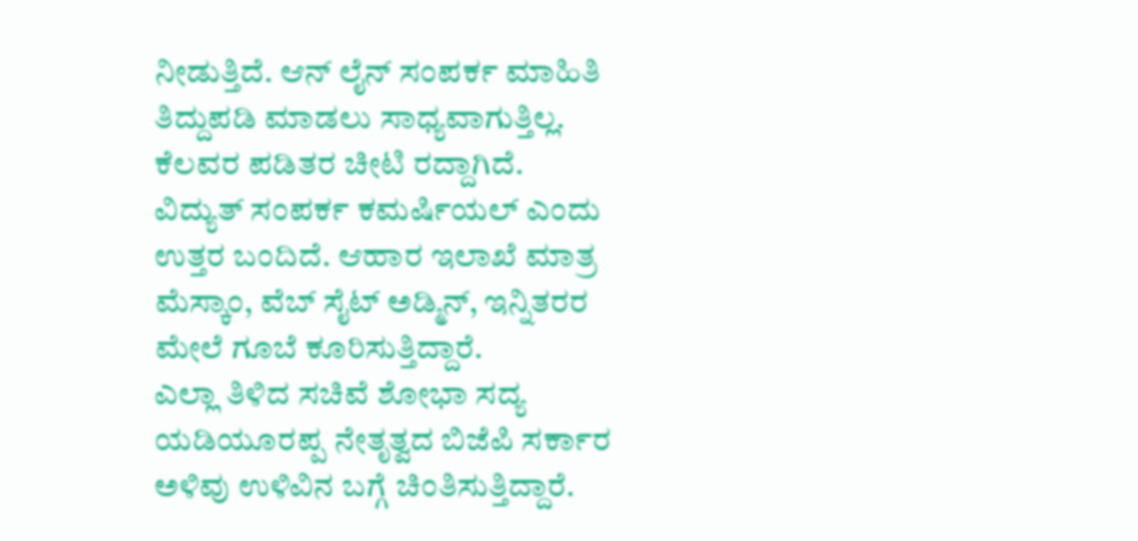ನೀಡುತ್ತಿದೆ. ಆನ್ ಲೈನ್ ಸಂಪರ್ಕ ಮಾಹಿತಿ ತಿದ್ದುಪಡಿ ಮಾಡಲು ಸಾಧ್ಯವಾಗುತ್ತಿಲ್ಲ.
ಕೆಲವರ ಪಡಿತರ ಚೀಟಿ ರದ್ದಾಗಿದೆ. ವಿದ್ಯುತ್ ಸಂಪರ್ಕ ಕಮರ್ಷಿಯಲ್ ಎಂದು ಉತ್ತರ ಬಂದಿದೆ. ಆಹಾರ ಇಲಾಖೆ ಮಾತ್ರ ಮೆಸ್ಕಾಂ, ವೆಬ್ ಸೈಟ್ ಅಡ್ಮಿನ್, ಇನ್ನಿತರರ ಮೇಲೆ ಗೂಬೆ ಕೂರಿಸುತ್ತಿದ್ದಾರೆ.
ಎಲ್ಲಾ ತಿಳಿದ ಸಚಿವೆ ಶೋಭಾ ಸದ್ಯ ಯಡಿಯೂರಪ್ಪ ನೇತೃತ್ವದ ಬಿಜೆಪಿ ಸರ್ಕಾರ ಅಳಿವು ಉಳಿವಿನ ಬಗ್ಗೆ ಚಿಂತಿಸುತ್ತಿದ್ದಾರೆ.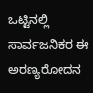ಒಟ್ಟಿನಲ್ಲಿ ಸಾರ್ವಜನಿಕರ ಈ ಅರಣ್ಯರೋದನ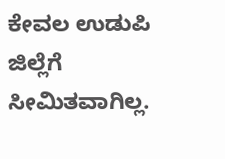ಕೇವಲ ಉಡುಪಿ ಜಿಲ್ಲೆಗೆ ಸೀಮಿತವಾಗಿಲ್ಲ.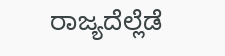ರಾಜ್ಯದೆಲ್ಲೆಡೆ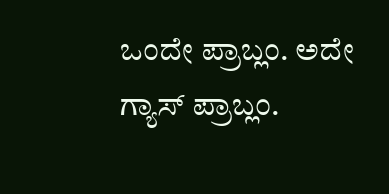ಒಂದೇ ಪ್ರಾಬ್ಲಂ. ಅದೇ ಗ್ಯಾಸ್ ಪ್ರಾಬ್ಲಂ.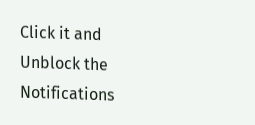Click it and Unblock the Notifications